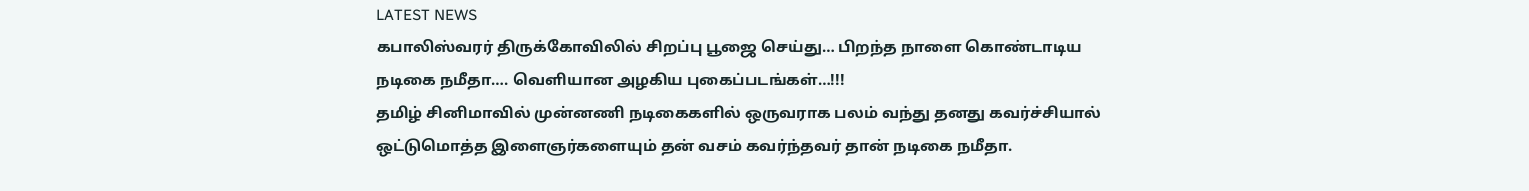LATEST NEWS
கபாலிஸ்வரர் திருக்கோவிலில் சிறப்பு பூஜை செய்து… பிறந்த நாளை கொண்டாடிய நடிகை நமீதா…. வெளியான அழகிய புகைப்படங்கள்…!!!
தமிழ் சினிமாவில் முன்னணி நடிகைகளில் ஒருவராக பலம் வந்து தனது கவர்ச்சியால் ஒட்டுமொத்த இளைஞர்களையும் தன் வசம் கவர்ந்தவர் தான் நடிகை நமீதா.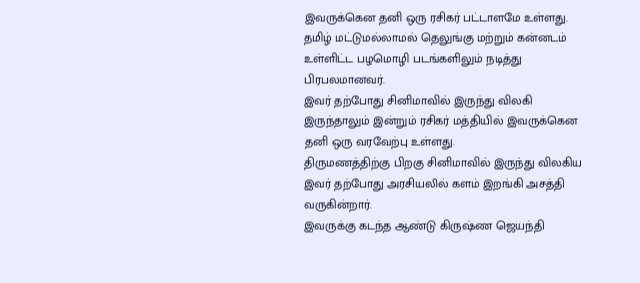இவருக்கென தனி ஒரு ரசிகர் பட்டாளமே உள்ளது.
தமிழ் மட்டுமல்லாமல் தெலுங்கு மற்றும் கன்னடம் உள்ளிட்ட பழமொழி படங்களிலும் நடித்து பிரபலமானவர்.
இவர் தற்போது சினிமாவில் இருந்து விலகி இருந்தாலும் இன்றும் ரசிகர் மத்தியில் இவருக்கென தனி ஒரு வரவேற்பு உள்ளது.
திருமணத்திற்கு பிறகு சினிமாவில் இருந்து விலகிய இவர் தற்போது அரசியலில் களம் இறங்கி அசத்தி வருகின்றார்.
இவருக்கு கடந்த ஆண்டு கிருஷ்ண ஜெயந்தி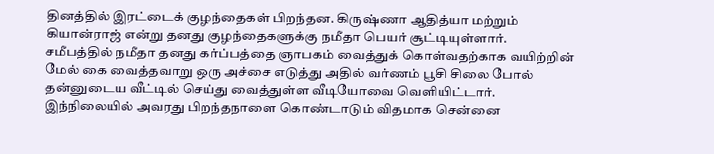தினத்தில் இரட்டைக் குழந்தைகள் பிறந்தன. கிருஷ்ணா ஆதித்யா மற்றும் கியான்ராஜ் என்று தனது குழந்தைகளுக்கு நமீதா பெயர் சூட்டியுள்ளார்.
சமீபத்தில் நமீதா தனது கர்ப்பத்தை ஞாபகம் வைத்துக் கொள்வதற்காக வயிற்றின் மேல் கை வைத்தவாறு ஒரு அச்சை எடுத்து அதில் வர்ணம் பூசி சிலை போல் தன்னுடைய வீட்டில் செய்து வைத்துள்ள வீடியோவை வெளியிட்டார்.
இந்நிலையில் அவரது பிறந்தநாளை கொண்டாடும் விதமாக சென்னை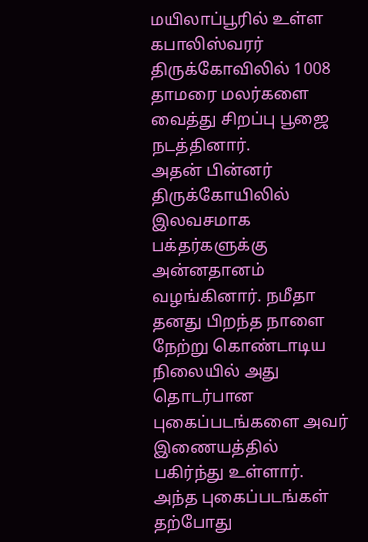மயிலாப்பூரில் உள்ள கபாலிஸ்வரர் திருக்கோவிலில் 1008 தாமரை மலர்களை வைத்து சிறப்பு பூஜை நடத்தினார்.
அதன் பின்னர் திருக்கோயிலில் இலவசமாக பக்தர்களுக்கு அன்னதானம் வழங்கினார். நமீதா தனது பிறந்த நாளை நேற்று கொண்டாடிய நிலையில் அது தொடர்பான புகைப்படங்களை அவர் இணையத்தில் பகிர்ந்து உள்ளார்.
அந்த புகைப்படங்கள் தற்போது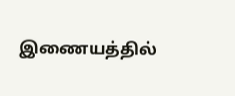இணையத்தில்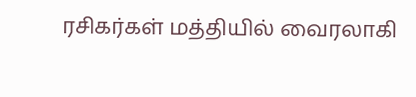ரசிகர்கள் மத்தியில் வைரலாகி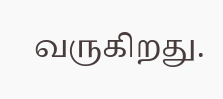வருகிறது.